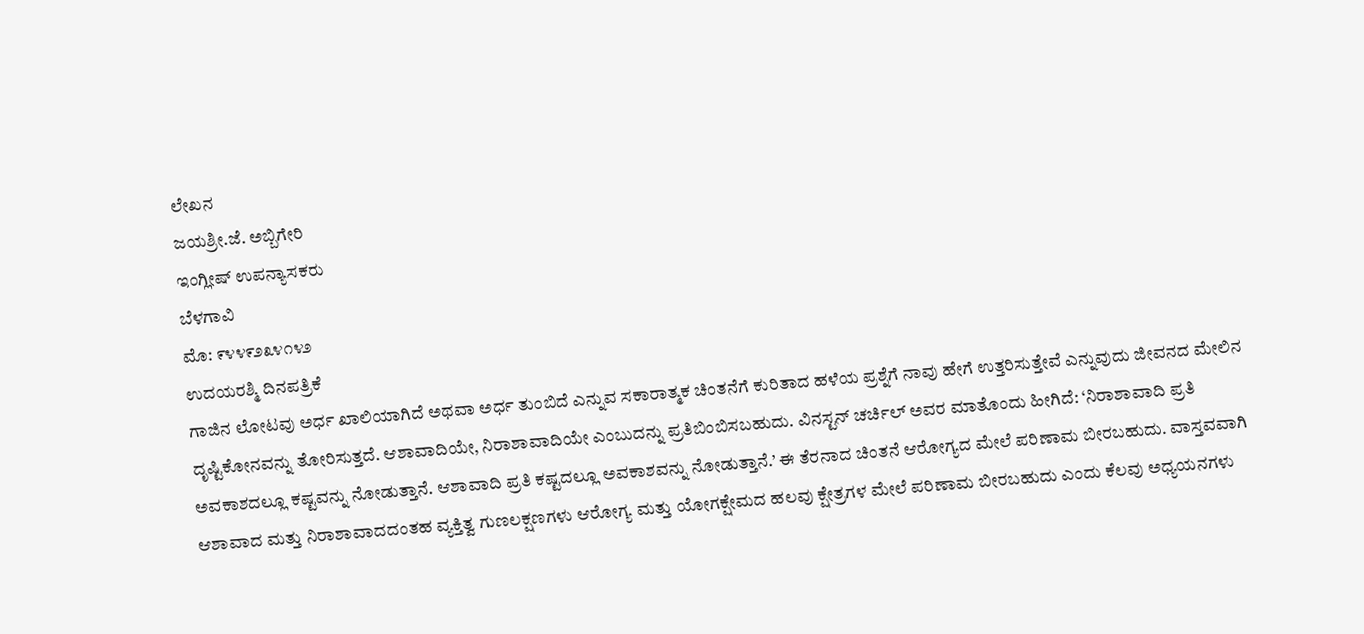ಲೇಖನ
ಜಯಶ್ರೀ.ಜೆ. ಅಬ್ಬಿಗೇರಿ
ಇಂಗ್ಲೀಷ್ ಉಪನ್ಯಾಸಕರು
ಬೆಳಗಾವಿ
ಮೊ: ೯೪೪೯೨೩೪೧೪೨
ಉದಯರಶ್ಮಿ ದಿನಪತ್ರಿಕೆ
ಗಾಜಿನ ಲೋಟವು ಅರ್ಧ ಖಾಲಿಯಾಗಿದೆ ಅಥವಾ ಅರ್ಧ ತುಂಬಿದೆ ಎನ್ನುವ ಸಕಾರಾತ್ಮಕ ಚಿಂತನೆಗೆ ಕುರಿತಾದ ಹಳೆಯ ಪ್ರಶ್ನೆಗೆ ನಾವು ಹೇಗೆ ಉತ್ತರಿಸುತ್ತೇವೆ ಎನ್ನುವುದು ಜೀವನದ ಮೇಲಿನ ದೃಷ್ಟಿಕೋನವನ್ನು ತೋರಿಸುತ್ತದೆ. ಆಶಾವಾದಿಯೇ, ನಿರಾಶಾವಾದಿಯೇ ಎಂಬುದನ್ನು ಪ್ರತಿಬಿಂಬಿಸಬಹುದು. ವಿನಸ್ಟನ್ ಚರ್ಚಿಲ್ ಅವರ ಮಾತೊಂದು ಹೀಗಿದೆ: ‘ನಿರಾಶಾವಾದಿ ಪ್ರತಿ ಅವಕಾಶದಲ್ಲೂ ಕಷ್ಟವನ್ನು ನೋಡುತ್ತಾನೆ. ಆಶಾವಾದಿ ಪ್ರತಿ ಕಷ್ಟದಲ್ಲೂ ಅವಕಾಶವನ್ನು ನೋಡುತ್ತಾನೆ.’ ಈ ತೆರನಾದ ಚಿಂತನೆ ಆರೋಗ್ಯದ ಮೇಲೆ ಪರಿಣಾಮ ಬೀರಬಹುದು. ವಾಸ್ತವವಾಗಿ ಆಶಾವಾದ ಮತ್ತು ನಿರಾಶಾವಾದದಂತಹ ವ್ಯಕ್ತಿತ್ವ ಗುಣಲಕ್ಷಣಗಳು ಆರೋಗ್ಯ ಮತ್ತು ಯೋಗಕ್ಷೇಮದ ಹಲವು ಕ್ಷೇತ್ರಗಳ ಮೇಲೆ ಪರಿಣಾಮ ಬೀರಬಹುದು ಎಂದು ಕೆಲವು ಅಧ್ಯಯನಗಳು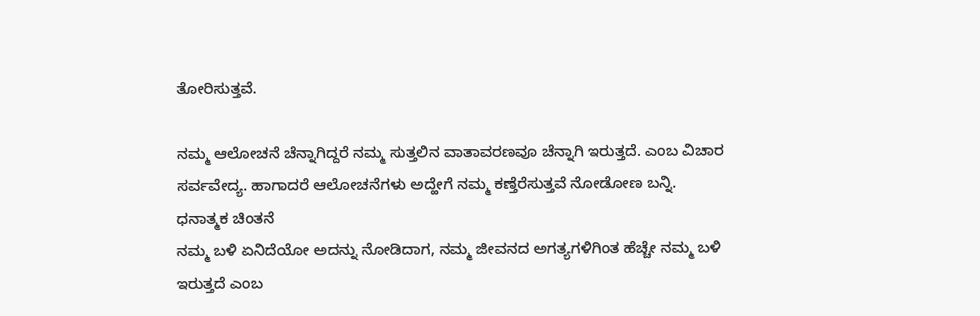ತೋರಿಸುತ್ತವೆ.

ನಮ್ಮ ಆಲೋಚನೆ ಚೆನ್ನಾಗಿದ್ದರೆ ನಮ್ಮ ಸುತ್ತಲಿನ ವಾತಾವರಣವೂ ಚೆನ್ನಾಗಿ ಇರುತ್ತದೆ. ಎಂಬ ವಿಚಾರ ಸರ್ವವೇದ್ಯ. ಹಾಗಾದರೆ ಆಲೋಚನೆಗಳು ಅದ್ಹೇಗೆ ನಮ್ಮ ಕಣ್ತೆರೆಸುತ್ತವೆ ನೋಡೋಣ ಬನ್ನಿ.
ಧನಾತ್ಮಕ ಚಿಂತನೆ
ನಮ್ಮ ಬಳಿ ಏನಿದೆಯೋ ಅದನ್ನು ನೋಡಿದಾಗ, ನಮ್ಮ ಜೀವನದ ಅಗತ್ಯಗಳಿಗಿಂತ ಹೆಚ್ಚೇ ನಮ್ಮ ಬಳಿ ಇರುತ್ತದೆ ಎಂಬ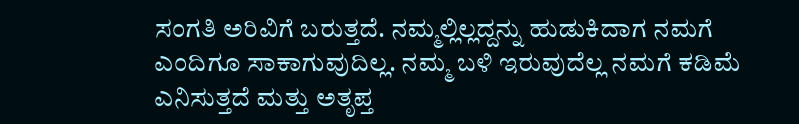ಸಂಗತಿ ಅರಿವಿಗೆ ಬರುತ್ತದೆ. ನಮ್ಮಲ್ಲಿಲ್ಲದ್ದನ್ನು ಹುಡುಕಿದಾಗ ನಮಗೆ ಎಂದಿಗೂ ಸಾಕಾಗುವುದಿಲ್ಲ. ನಮ್ಮ ಬಳಿ ಇರುವುದೆಲ್ಲ ನಮಗೆ ಕಡಿಮೆ ಎನಿಸುತ್ತದೆ ಮತ್ತು ಅತೃಪ್ತ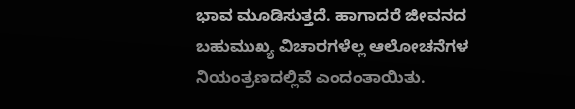ಭಾವ ಮೂಡಿಸುತ್ತದೆ. ಹಾಗಾದರೆ ಜೀವನದ ಬಹುಮುಖ್ಯ ವಿಚಾರಗಳೆಲ್ಲ ಆಲೋಚನೆಗಳ ನಿಯಂತ್ರಣದಲ್ಲಿವೆ ಎಂದಂತಾಯಿತು.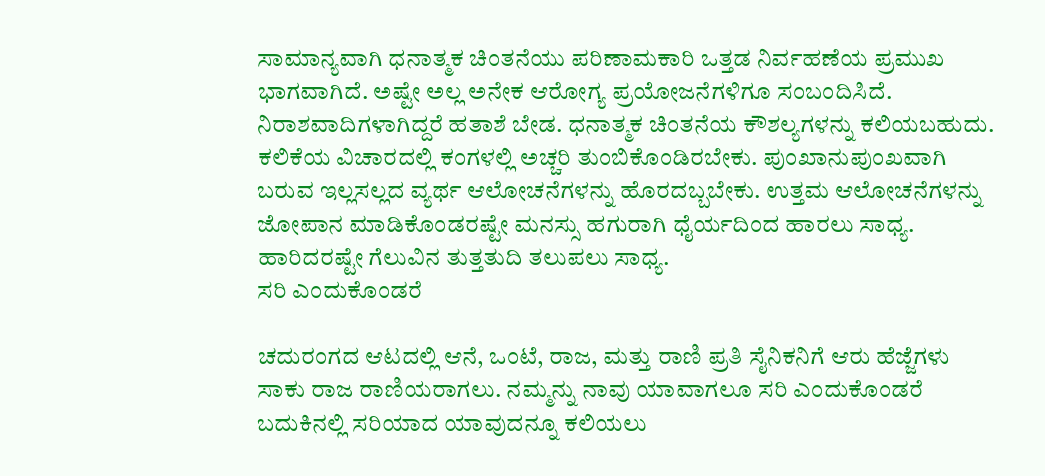ಸಾಮಾನ್ಯವಾಗಿ ಧನಾತ್ಮಕ ಚಿಂತನೆಯು ಪರಿಣಾಮಕಾರಿ ಒತ್ತಡ ನಿರ್ವಹಣೆಯ ಪ್ರಮುಖ ಭಾಗವಾಗಿದೆ. ಅಷ್ಟೇ ಅಲ್ಲ ಅನೇಕ ಆರೋಗ್ಯ ಪ್ರಯೋಜನೆಗಳಿಗೂ ಸಂಬಂದಿಸಿದೆ. ನಿರಾಶವಾದಿಗಳಾಗಿದ್ದರೆ ಹತಾಶೆ ಬೇಡ. ಧನಾತ್ಮಕ ಚಿಂತನೆಯ ಕೌಶಲ್ಯಗಳನ್ನು ಕಲಿಯಬಹುದು. ಕಲಿಕೆಯ ವಿಚಾರದಲ್ಲಿ ಕಂಗಳಲ್ಲಿ ಅಚ್ಚರಿ ತುಂಬಿಕೊಂಡಿರಬೇಕು. ಪುಂಖಾನುಪುಂಖವಾಗಿ ಬರುವ ಇಲ್ಲಸಲ್ಲದ ವ್ಯರ್ಥ ಆಲೋಚನೆಗಳನ್ನು ಹೊರದಬ್ಬಬೇಕು. ಉತ್ತಮ ಆಲೋಚನೆಗಳನ್ನು ಜೋಪಾನ ಮಾಡಿಕೊಂಡರಷ್ಟೇ ಮನಸ್ಸು ಹಗುರಾಗಿ ಧೈರ್ಯದಿಂದ ಹಾರಲು ಸಾಧ್ಯ. ಹಾರಿದರಷ್ಟೇ ಗೆಲುವಿನ ತುತ್ತತುದಿ ತಲುಪಲು ಸಾಧ್ಯ.
ಸರಿ ಎಂದುಕೊಂಡರೆ

ಚದುರಂಗದ ಆಟದಲ್ಲಿ ಆನೆ, ಒಂಟೆ, ರಾಜ, ಮತ್ತು ರಾಣಿ ಪ್ರತಿ ಸೈನಿಕನಿಗೆ ಆರು ಹೆಜ್ಜೆಗಳು ಸಾಕು ರಾಜ ರಾಣಿಯರಾಗಲು. ನಮ್ಮನ್ನು ನಾವು ಯಾವಾಗಲೂ ಸರಿ ಎಂದುಕೊಂಡರೆ ಬದುಕಿನಲ್ಲಿ ಸರಿಯಾದ ಯಾವುದನ್ನೂ ಕಲಿಯಲು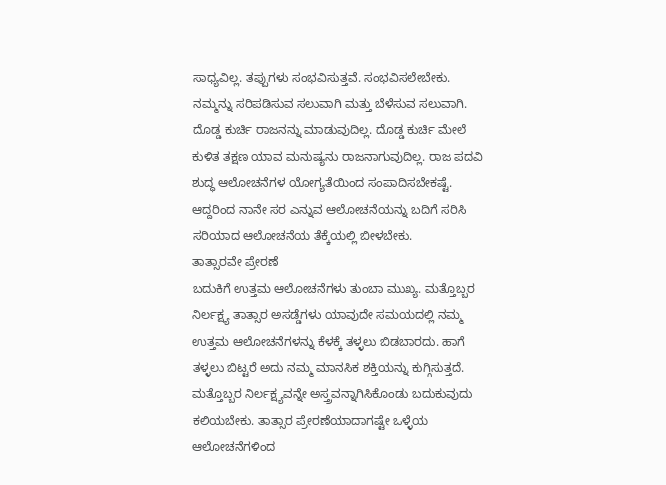ಸಾಧ್ಯವಿಲ್ಲ. ತಪ್ಪುಗಳು ಸಂಭವಿಸುತ್ತವೆ. ಸಂಭವಿಸಲೇಬೇಕು. ನಮ್ಮನ್ನು ಸರಿಪಡಿಸುವ ಸಲುವಾಗಿ ಮತ್ತು ಬೆಳೆಸುವ ಸಲುವಾಗಿ. ದೊಡ್ಡ ಕುರ್ಚಿ ರಾಜನನ್ನು ಮಾಡುವುದಿಲ್ಲ. ದೊಡ್ಡ ಕುರ್ಚಿ ಮೇಲೆ ಕುಳಿತ ತಕ್ಷಣ ಯಾವ ಮನುಷ್ಯನು ರಾಜನಾಗುವುದಿಲ್ಲ. ರಾಜ ಪದವಿ ಶುದ್ಧ ಆಲೋಚನೆಗಳ ಯೋಗ್ಯತೆಯಿಂದ ಸಂಪಾದಿಸಬೇಕಷ್ಟೆ. ಆದ್ದರಿಂದ ನಾನೇ ಸರ ಎನ್ನುವ ಆಲೋಚನೆಯನ್ನು ಬದಿಗೆ ಸರಿಸಿ ಸರಿಯಾದ ಆಲೋಚನೆಯ ತೆಕ್ಕೆಯಲ್ಲಿ ಬೀಳಬೇಕು.
ತಾತ್ಸಾರವೇ ಪ್ರೇರಣೆ
ಬದುಕಿಗೆ ಉತ್ತಮ ಆಲೋಚನೆಗಳು ತುಂಬಾ ಮುಖ್ಯ. ಮತ್ತೊಬ್ಬರ ನಿರ್ಲಕ್ಷ್ಯ ತಾತ್ಸಾರ ಅಸಡ್ಡೆಗಳು ಯಾವುದೇ ಸಮಯದಲ್ಲಿ ನಮ್ಮ ಉತ್ತಮ ಆಲೋಚನೆಗಳನ್ನು ಕೆಳಕ್ಕೆ ತಳ್ಳಲು ಬಿಡಬಾರದು. ಹಾಗೆ ತಳ್ಳಲು ಬಿಟ್ಟರೆ ಅದು ನಮ್ಮ ಮಾನಸಿಕ ಶಕ್ತಿಯನ್ನು ಕುಗ್ಗಿಸುತ್ತದೆ. ಮತ್ತೊಬ್ಬರ ನಿರ್ಲಕ್ಷ್ಯವನ್ನೇ ಅಸ್ತ್ರವನ್ನಾಗಿಸಿಕೊಂಡು ಬದುಕುವುದು ಕಲಿಯಬೇಕು. ತಾತ್ಸಾರ ಪ್ರೇರಣೆಯಾದಾಗಷ್ಟೇ ಒಳ್ಳೆಯ ಆಲೋಚನೆಗಳಿಂದ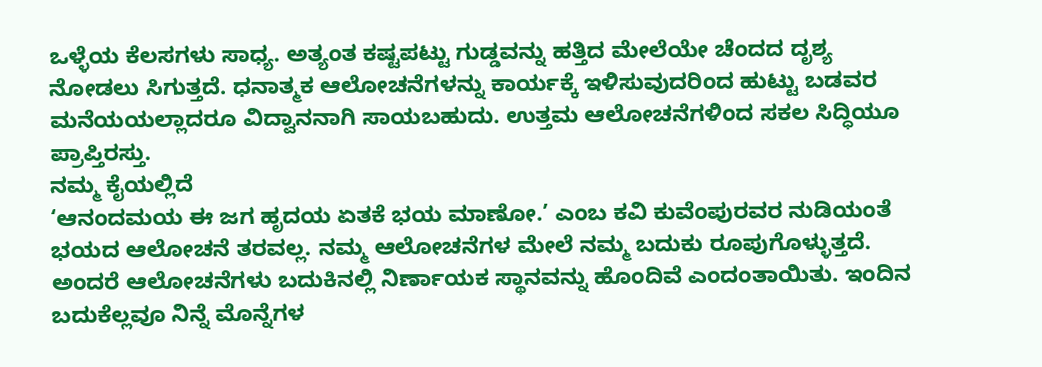ಒಳ್ಳೆಯ ಕೆಲಸಗಳು ಸಾಧ್ಯ. ಅತ್ಯಂತ ಕಷ್ಟಪಟ್ಟು ಗುಡ್ಡವನ್ನು ಹತ್ತಿದ ಮೇಲೆಯೇ ಚೆಂದದ ದೃಶ್ಯ ನೋಡಲು ಸಿಗುತ್ತದೆ. ಧನಾತ್ಮಕ ಆಲೋಚನೆಗಳನ್ನು ಕಾರ್ಯಕ್ಕೆ ಇಳಿಸುವುದರಿಂದ ಹುಟ್ಟು ಬಡವರ ಮನೆಯಯಲ್ಲಾದರೂ ವಿದ್ವಾನನಾಗಿ ಸಾಯಬಹುದು. ಉತ್ತಮ ಆಲೋಚನೆಗಳಿಂದ ಸಕಲ ಸಿದ್ಧಿಯೂ ಪ್ರಾಪ್ತಿರಸ್ತು.
ನಮ್ಮ ಕೈಯಲ್ಲಿದೆ
‘ಆನಂದಮಯ ಈ ಜಗ ಹೃದಯ ಏತಕೆ ಭಯ ಮಾಣೋ.’ ಎಂಬ ಕವಿ ಕುವೆಂಪುರವರ ನುಡಿಯಂತೆ ಭಯದ ಆಲೋಚನೆ ತರವಲ್ಲ. ನಮ್ಮ ಆಲೋಚನೆಗಳ ಮೇಲೆ ನಮ್ಮ ಬದುಕು ರೂಪುಗೊಳ್ಳುತ್ತದೆ. ಅಂದರೆ ಆಲೋಚನೆಗಳು ಬದುಕಿನಲ್ಲಿ ನಿರ್ಣಾಯಕ ಸ್ಥಾನವನ್ನು ಹೊಂದಿವೆ ಎಂದಂತಾಯಿತು. ಇಂದಿನ ಬದುಕೆಲ್ಲವೂ ನಿನ್ನೆ ಮೊನ್ನೆಗಳ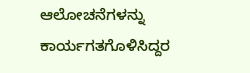ಆಲೋಚನೆಗಳನ್ನು ಕಾರ್ಯಗತಗೊಳಿಸಿದ್ದರ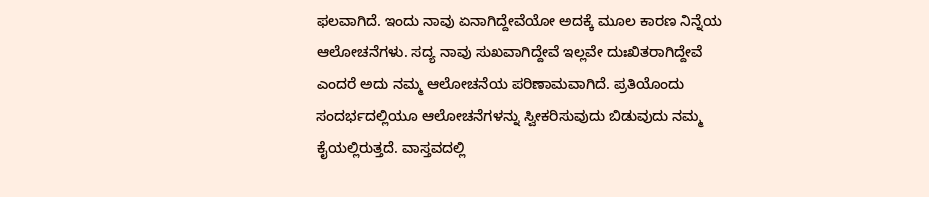ಫಲವಾಗಿದೆ. ಇಂದು ನಾವು ಏನಾಗಿದ್ದೇವೆಯೋ ಅದಕ್ಕೆ ಮೂಲ ಕಾರಣ ನಿನ್ನೆಯ ಆಲೋಚನೆಗಳು. ಸದ್ಯ ನಾವು ಸುಖವಾಗಿದ್ದೇವೆ ಇಲ್ಲವೇ ದುಃಖಿತರಾಗಿದ್ದೇವೆ ಎಂದರೆ ಅದು ನಮ್ಮ ಆಲೋಚನೆಯ ಪರಿಣಾಮವಾಗಿದೆ. ಪ್ರತಿಯೊಂದು ಸಂದರ್ಭದಲ್ಲಿಯೂ ಆಲೋಚನೆಗಳನ್ನು ಸ್ವೀಕರಿಸುವುದು ಬಿಡುವುದು ನಮ್ಮ ಕೈಯಲ್ಲಿರುತ್ತದೆ. ವಾಸ್ತವದಲ್ಲಿ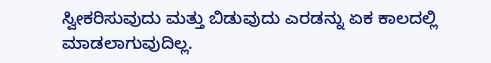ಸ್ವೀಕರಿಸುವುದು ಮತ್ತು ಬಿಡುವುದು ಎರಡನ್ನು ಏಕ ಕಾಲದಲ್ಲಿ ಮಾಡಲಾಗುವುದಿಲ್ಲ.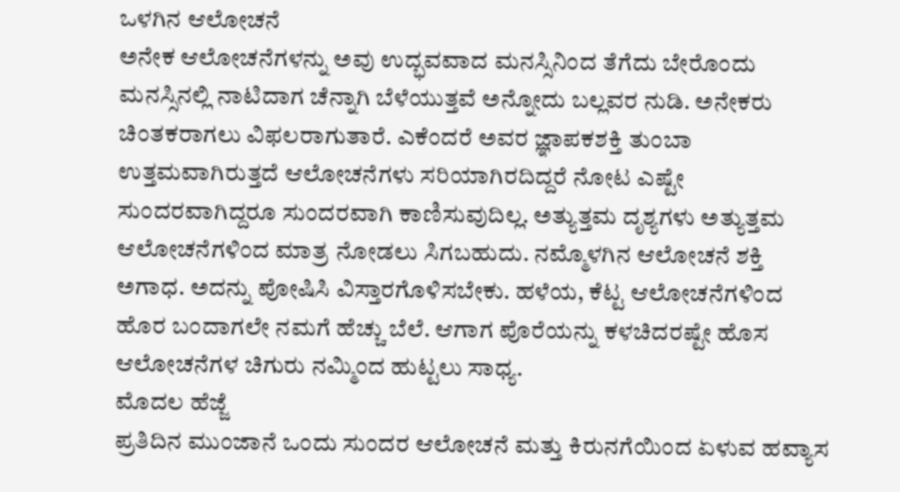ಒಳಗಿನ ಆಲೋಚನೆ
ಅನೇಕ ಆಲೋಚನೆಗಳನ್ನು ಅವು ಉದ್ಭವವಾದ ಮನಸ್ಸಿನಿಂದ ತೆಗೆದು ಬೇರೊಂದು ಮನಸ್ಸಿನಲ್ಲಿ ನಾಟಿದಾಗ ಚೆನ್ನಾಗಿ ಬೆಳೆಯುತ್ತವೆ ಅನ್ನೋದು ಬಲ್ಲವರ ನುಡಿ. ಅನೇಕರು ಚಿಂತಕರಾಗಲು ವಿಫಲರಾಗುತಾರೆ. ಎಕೆಂದರೆ ಅವರ ಜ್ಞಾಪಕಶಕ್ತಿ ತುಂಬಾ ಉತ್ತಮವಾಗಿರುತ್ತದೆ ಆಲೋಚನೆಗಳು ಸರಿಯಾಗಿರದಿದ್ದರೆ ನೋಟ ಎಷ್ಟೇ ಸುಂದರವಾಗಿದ್ದರೂ ಸುಂದರವಾಗಿ ಕಾಣಿಸುವುದಿಲ್ಲ. ಅತ್ಯುತ್ತಮ ದೃಶ್ಯಗಳು ಅತ್ಯುತ್ತಮ ಆಲೋಚನೆಗಳಿಂದ ಮಾತ್ರ ನೋಡಲು ಸಿಗಬಹುದು. ನಮ್ಮೊಳಗಿನ ಆಲೋಚನೆ ಶಕ್ತಿ ಅಗಾಧ. ಅದನ್ನು ಪೋಷಿಸಿ ವಿಸ್ತಾರಗೊಳಿಸಬೇಕು. ಹಳೆಯ, ಕೆಟ್ಟ ಆಲೋಚನೆಗಳಿಂದ ಹೊರ ಬಂದಾಗಲೇ ನಮಗೆ ಹೆಚ್ಚು ಬೆಲೆ. ಆಗಾಗ ಪೊರೆಯನ್ನು ಕಳಚಿದರಷ್ಟೇ ಹೊಸ ಆಲೋಚನೆಗಳ ಚಿಗುರು ನಮ್ಮಿಂದ ಹುಟ್ಟಲು ಸಾಧ್ಯ.
ಮೊದಲ ಹೆಜ್ಜೆ
ಪ್ರತಿದಿನ ಮುಂಜಾನೆ ಒಂದು ಸುಂದರ ಆಲೋಚನೆ ಮತ್ತು ಕಿರುನಗೆಯಿಂದ ಏಳುವ ಹವ್ಯಾಸ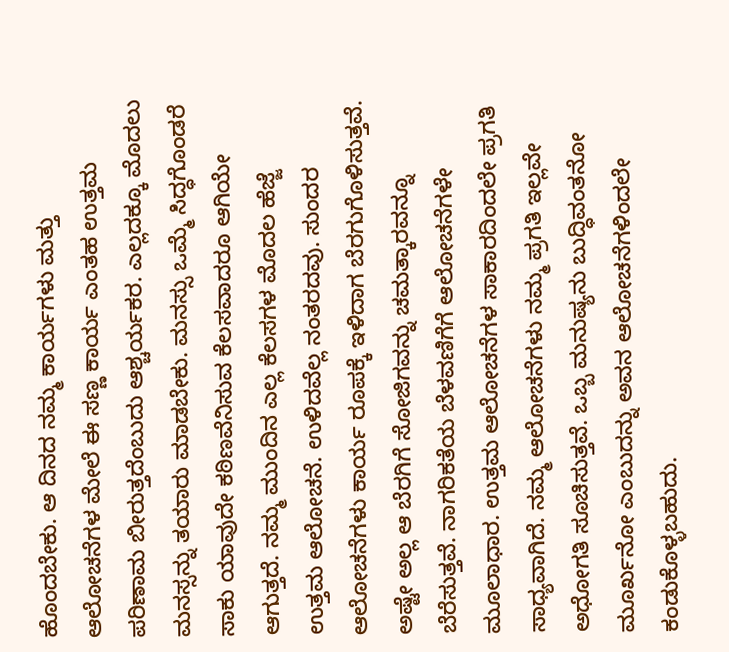ಹೊಂದಬೇಕು. ಆ ದಿನದ ನಮ್ಮ ಕಾರ್ಯಗಳು ಮತ್ತು ಆಲೋಚನೆಗಳ ಮೇಲೆ ಈ ಸಣ್ಣ ಕಾರ್ಯ ಎಂತಹ ಉತ್ತಮ ಪರಿಣಾಮ ಬೀರುತ್ತದೆಂಬುದು ಆಶ್ಚರ್ಯಕರ. ಎಲ್ಲದಕ್ಕೂ ಮೊದಲು ಮನಸ್ಸನ್ನು ತಯಾರು ಮಾಡಬೇಕು. ಮನಸ್ಸು ಒಮ್ಮೆ ಸಿದ್ಧಗೊಂಡರೆ ಸಾಕು ಯಾವುದೇ ಕಠಿಣವೆನಿಸುವ ಕೆಲಸವಾದರೂ ಆಗಿಯೇ ಆಗುತ್ತದೆ. ನಮ್ಮ ಮುಂದಿನ ಎಲ್ಲ ಕೆಲಸಗಳ ಮೊದಲ ಹೆಜ್ಜೆ ಉತ್ತಮ ಆಲೋಚನೆ. ಉಳಿದವೆಲ್ಲ ನಂತರದವು. ಸುಂದರ ಆಲೋಚನೆಗಳು ಕಾರ್ಯ ರೂಪಕ್ಕೆ ಇಳಿದಾಗ ಬೆರಗುಗೊಳಿಸುತ್ತವೆ. ಅಷ್ಟೇ ಅಲ್ಲ ಆ ಬೆರಗಿಗೆ ಸೋಜಿಗವನ್ನು ಚಮತ್ಕಾರವನ್ನೂ ಬೆರೆಸುತ್ತವೆ. ನಾಗರಿಕತೆಯ ಬೆಳವಣಿಗೆಗೆ ಆಲೋಚನೆಗಳೇ ಮೂಲಾಧಾರ. ಉತ್ತಮ ಆಲೋಚನೆಗಳ ಸಾಕಾರದಿಂದಲೇ ಪ್ರಗತಿ ಸಾಧ್ಯವಾಗಿದೆ. ನಮ್ಮ ಆಲೋಚನೆಗಳು ನಮ್ಮ ಪ್ರಗತಿ ಇಲ್ಲವೇ ಅಧೋಗತಿ ಸೂಚಿಸುತ್ತವೆ. ಒಬ್ಬ ಮನುಷ್ಯನು ಬುದ್ಧಿವಂತನೋ ಮೂರ್ಖನೋ ಎಂಬುದನ್ನು ಅವನ ಆಲೋಚನೆಗಳಿಂದಲೇ ಕಂಡುಕೊಳ್ಳಬಹುದು.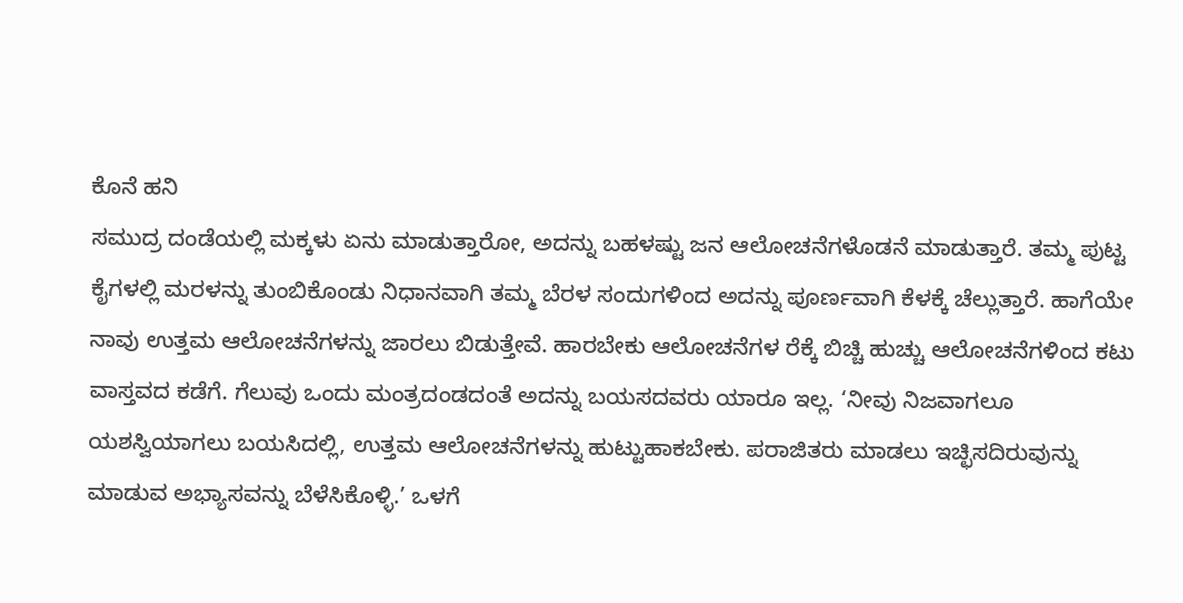ಕೊನೆ ಹನಿ
ಸಮುದ್ರ ದಂಡೆಯಲ್ಲಿ ಮಕ್ಕಳು ಏನು ಮಾಡುತ್ತಾರೋ, ಅದನ್ನು ಬಹಳಷ್ಟು ಜನ ಆಲೋಚನೆಗಳೊಡನೆ ಮಾಡುತ್ತಾರೆ. ತಮ್ಮ ಪುಟ್ಟ ಕೈಗಳಲ್ಲಿ ಮರಳನ್ನು ತುಂಬಿಕೊಂಡು ನಿಧಾನವಾಗಿ ತಮ್ಮ ಬೆರಳ ಸಂದುಗಳಿಂದ ಅದನ್ನು ಪೂರ್ಣವಾಗಿ ಕೆಳಕ್ಕೆ ಚೆಲ್ಲುತ್ತಾರೆ. ಹಾಗೆಯೇ ನಾವು ಉತ್ತಮ ಆಲೋಚನೆಗಳನ್ನು ಜಾರಲು ಬಿಡುತ್ತೇವೆ. ಹಾರಬೇಕು ಆಲೋಚನೆಗಳ ರೆಕ್ಕೆ ಬಿಚ್ಚಿ ಹುಚ್ಚು ಆಲೋಚನೆಗಳಿಂದ ಕಟು ವಾಸ್ತವದ ಕಡೆಗೆ. ಗೆಲುವು ಒಂದು ಮಂತ್ರದಂಡದಂತೆ ಅದನ್ನು ಬಯಸದವರು ಯಾರೂ ಇಲ್ಲ. ‘ನೀವು ನಿಜವಾಗಲೂ ಯಶಸ್ವಿಯಾಗಲು ಬಯಸಿದಲ್ಲಿ, ಉತ್ತಮ ಆಲೋಚನೆಗಳನ್ನು ಹುಟ್ಟುಹಾಕಬೇಕು. ಪರಾಜಿತರು ಮಾಡಲು ಇಚ್ಛಿಸದಿರುವುನ್ನು ಮಾಡುವ ಅಭ್ಯಾಸವನ್ನು ಬೆಳೆಸಿಕೊಳ್ಳಿ.’ ಒಳಗೆ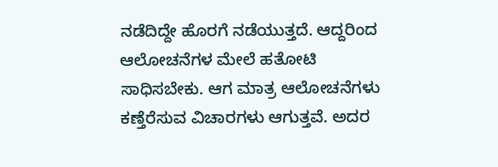ನಡೆದಿದ್ದೇ ಹೊರಗೆ ನಡೆಯುತ್ತದೆ. ಆದ್ದರಿಂದ ಆಲೋಚನೆಗಳ ಮೇಲೆ ಹತೋಟಿ ಸಾಧಿಸಬೇಕು. ಆಗ ಮಾತ್ರ ಆಲೋಚನೆಗಳು ಕಣ್ತೆರೆಸುವ ವಿಚಾರಗಳು ಆಗುತ್ತವೆ. ಅದರ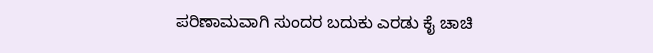ಪರಿಣಾಮವಾಗಿ ಸುಂದರ ಬದುಕು ಎರಡು ಕೈ ಚಾಚಿ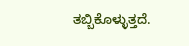ತಬ್ಬಿಕೊಳ್ಳುತ್ತದೆ.